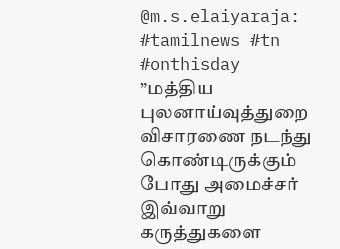@m.s.elaiyaraja: #tamilnews #tn #onthisday ”மத்திய புலனாய்வுத்துறை விசாரணை நடந்து கொண்டிருக்கும் போது அமைச்சர் இவ்வாறு கருத்துகளை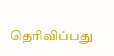தெரிவிப்பது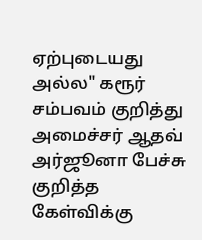ஏற்புடையது அல்ல" கரூர் சம்பவம் குறித்து அமைச்சர் ஆதவ் அர்ஜூனா பேச்சு குறித்த கேள்விக்கு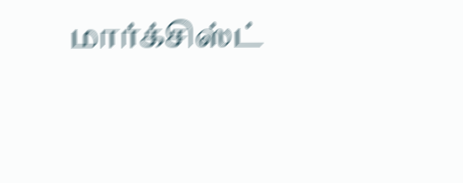மார்க்சிஸ்ட்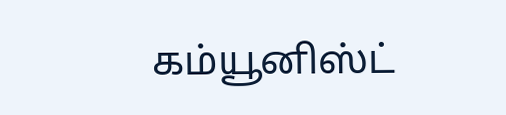கம்யூனிஸ்ட்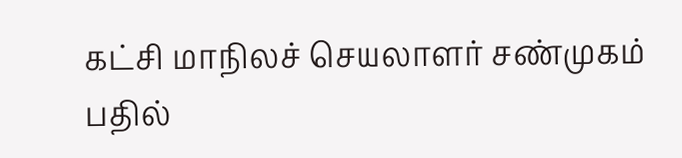கட்சி மாநிலச் செயலாளர் சண்முகம் பதில்